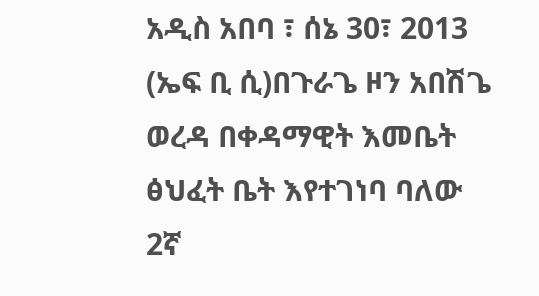አዲስ አበባ ፣ ሰኔ 30፣ 2013 (ኤፍ ቢ ሲ)በጉራጌ ዞን አበሽጌ ወረዳ በቀዳማዊት እመቤት ፅህፈት ቤት እየተገነባ ባለው 2ኛ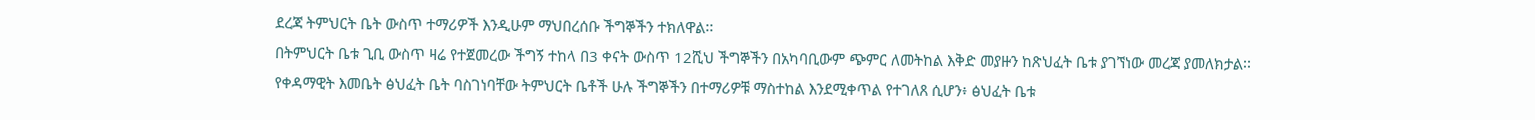ደረጃ ትምህርት ቤት ውስጥ ተማሪዎች እንዲሁም ማህበረሰቡ ችግኞችን ተክለዋል፡፡
በትምህርት ቤቱ ጊቢ ውስጥ ዛሬ የተጀመረው ችግኝ ተከላ በ3 ቀናት ውስጥ 12ሺህ ችግኞችን በአካባቢውም ጭምር ለመትከል እቅድ መያዙን ከጽህፈት ቤቱ ያገኘነው መረጃ ያመለክታል፡፡
የቀዳማዊት እመቤት ፅህፈት ቤት ባስገነባቸው ትምህርት ቤቶች ሁሉ ችግኞችን በተማሪዎቹ ማስተከል እንደሚቀጥል የተገለጸ ሲሆን፥ ፅህፈት ቤቱ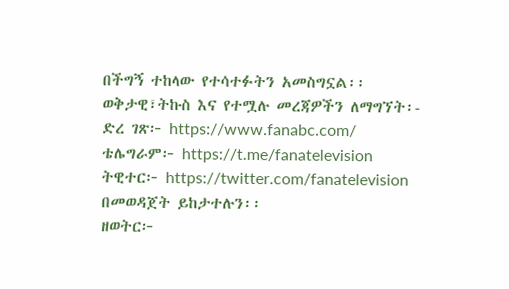በችግኝ ተከላው የተሳተፉትን አመስግኗል፡፡
ወቅታዊ፣ትኩስ እና የተሟሉ መረጃዎችን ለማግኘት፡-
ድረ ገጽ፦ https://www.fanabc.com/
ቴሌግራም፦ https://t.me/fanatelevision
ትዊተር፦ https://twitter.com/fanatelevision በመወዳጀት ይከታተሉን፡፡
ዘወትር፦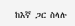ከእኛ ጋር ስላሉ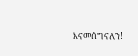እናመሰግናለን!